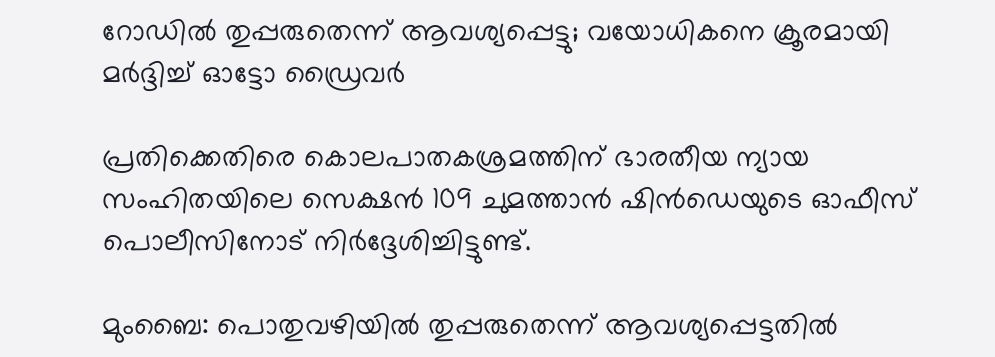റോഡില്‍ തുപ്പരുതെന്ന് ആവശ്യപ്പെട്ടു; വയോധികനെ ക്രൂരമായി മര്‍ദ്ദിച്ച് ഓട്ടോ ഡ്രൈവര്‍

പ്രതിക്കെതിരെ കൊലപാതകശ്രമത്തിന് ഭാരതീയ ന്യായ സംഹിതയിലെ സെക്ഷന്‍ 109 ചുമത്താന്‍ ഷിന്‍ഡെയുടെ ഓഫീസ് പൊലീസിനോട് നിര്‍ദ്ദേശിച്ചിട്ടുണ്ട്.

മുംബൈ: പൊതുവഴിയില്‍ തുപ്പരുതെന്ന് ആവശ്യപ്പെട്ടതില്‍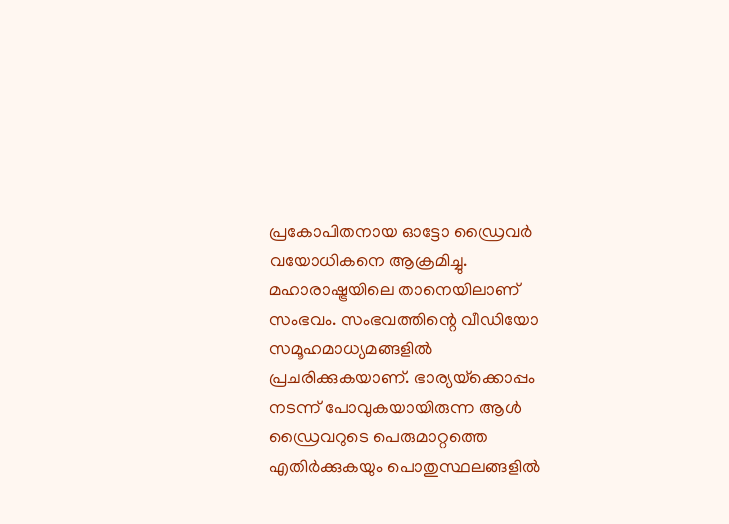പ്രകോപിതനായ ഓട്ടോ ഡ്രൈവര്‍ വയോധികനെ ആക്രമിച്ചു. മഹാരാഷ്ട്രയിലെ താനെയിലാണ് സംഭവം. സംഭവത്തിന്റെ വീഡിയോ സമൂഹമാധ്യമങ്ങളില്‍ പ്രചരിക്കുകയാണ്. ഭാര്യയ്‌ക്കൊപ്പം നടന്ന് പോവുകയായിരുന്ന ആള്‍ ഡ്രൈവറുടെ പെരുമാറ്റത്തെ എതിര്‍ക്കുകയും പൊതുസ്ഥലങ്ങളില്‍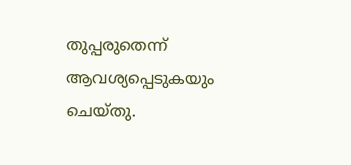തുപ്പരുതെന്ന് ആവശ്യപ്പെടുകയും ചെയ്തു.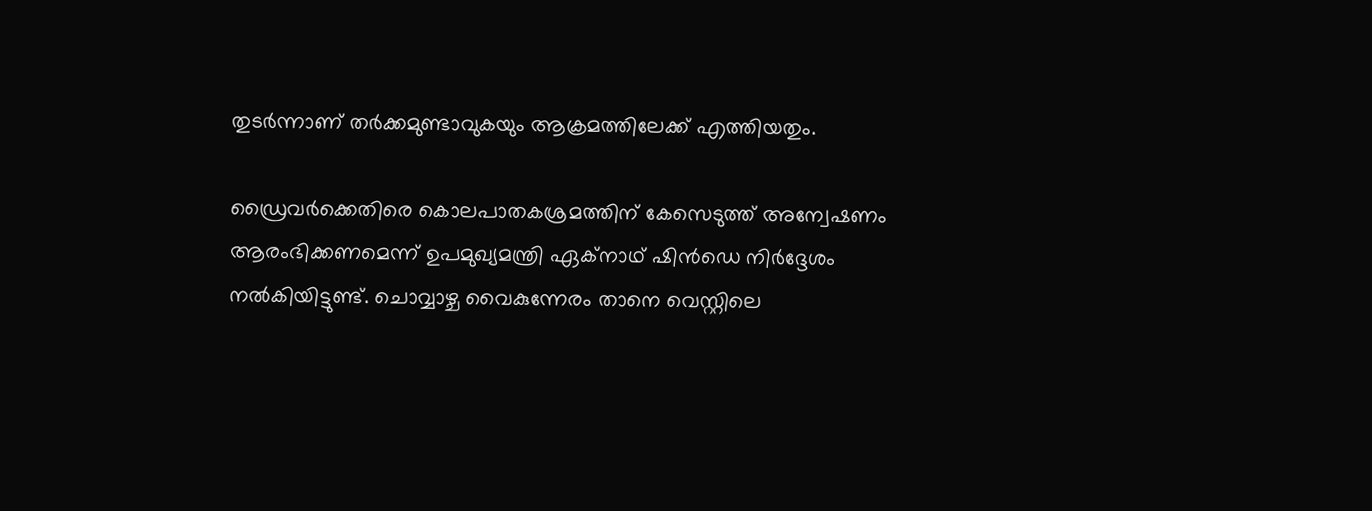തുടര്‍ന്നാണ് തര്‍ക്കമുണ്ടാവുകയും ആക്രമത്തിലേക്ക് എത്തിയതും.

ഡ്രൈവര്‍ക്കെതിരെ കൊലപാതകശ്രമത്തിന് കേസെടുത്ത് അന്വേഷണം ആരംഭിക്കണമെന്ന് ഉപമുഖ്യമന്ത്രി ഏക്നാഥ് ഷിന്‍ഡെ നിര്‍ദ്ദേശം നല്‍കിയിട്ടുണ്ട്. ചൊവ്വാഴ്ച വൈകുന്നേരം താനെ വെസ്റ്റിലെ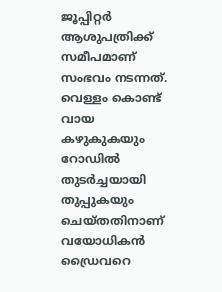ജൂപ്പിറ്റര്‍ ആശുപത്രിക്ക് സമീപമാണ് സംഭവം നടന്നത്. വെള്ളം കൊണ്ട് വായ കഴുകുകയും റോഡില്‍ തുടര്‍ച്ചയായി തുപ്പുകയും ചെയ്തതിനാണ് വയോധികന്‍ ഡ്രൈവറെ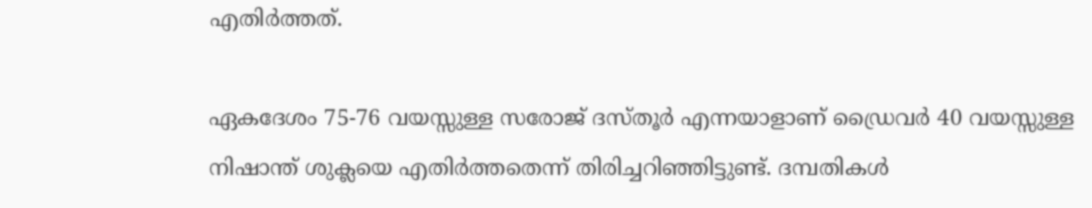എതിര്‍ത്തത്.

ഏകദേശം 75-76 വയസ്സുള്ള സരോജ് ദസ്തൂര്‍ എന്നയാളാണ് ഡ്രൈവർ 40 വയസ്സുള്ള നിഷാന്ത് ശുക്ലയെ എതിര്‍ത്തതെന്ന് തിരിച്ചറിഞ്ഞിട്ടുണ്ട്. ദമ്പതികള്‍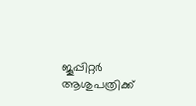ജൂപ്പിറ്റര്‍ ആശുപത്രിക്ക്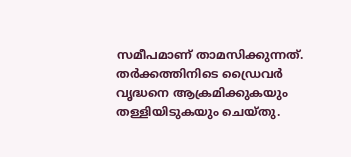സമീപമാണ് താമസിക്കുന്നത്. തര്‍ക്കത്തിനിടെ ഡ്രൈവര്‍ വൃദ്ധനെ ആക്രമിക്കുകയും തള്ളിയിടുകയും ചെയ്തു.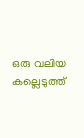ഒരു വലിയ കല്ലെടുത്ത്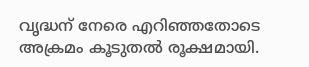വൃദ്ധന് നേരെ എറിഞ്ഞതോടെ അക്രമം കൂടുതല്‍ രൂക്ഷമായി.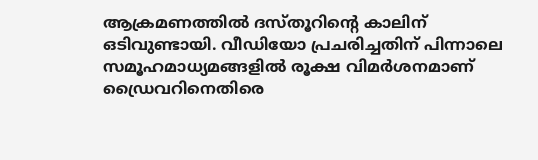ആക്രമണത്തില്‍ ദസ്തൂറിന്റെ കാലിന് ഒടിവുണ്ടായി. വീഡിയോ പ്രചരിച്ചതിന് പിന്നാലെ സമൂഹമാധ്യമങ്ങളില്‍ രൂക്ഷ വിമര്‍ശനമാണ് ഡ്രൈവറിനെതിരെ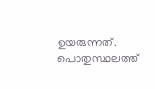ഉയരുന്നത്. പൊതുസ്ഥലത്ത്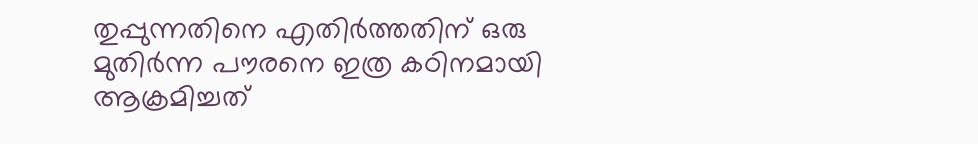തുപ്പുന്നതിനെ എതിര്‍ത്തതിന് ഒരു മുതിര്‍ന്ന പൗരനെ ഇത്ര കഠിനമായി ആക്രമിച്ചത്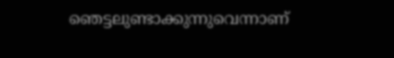ഞെട്ടലുണ്ടാക്കുന്നുവെന്നാണ്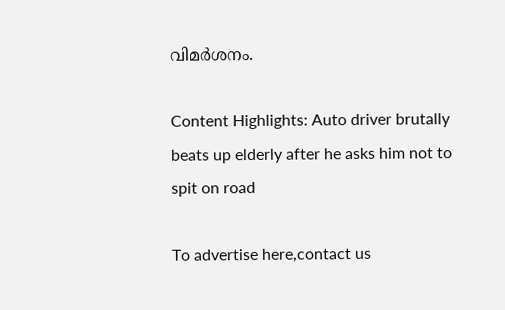വിമർശനം.

Content Highlights: Auto driver brutally beats up elderly after he asks him not to spit on road

To advertise here,contact us